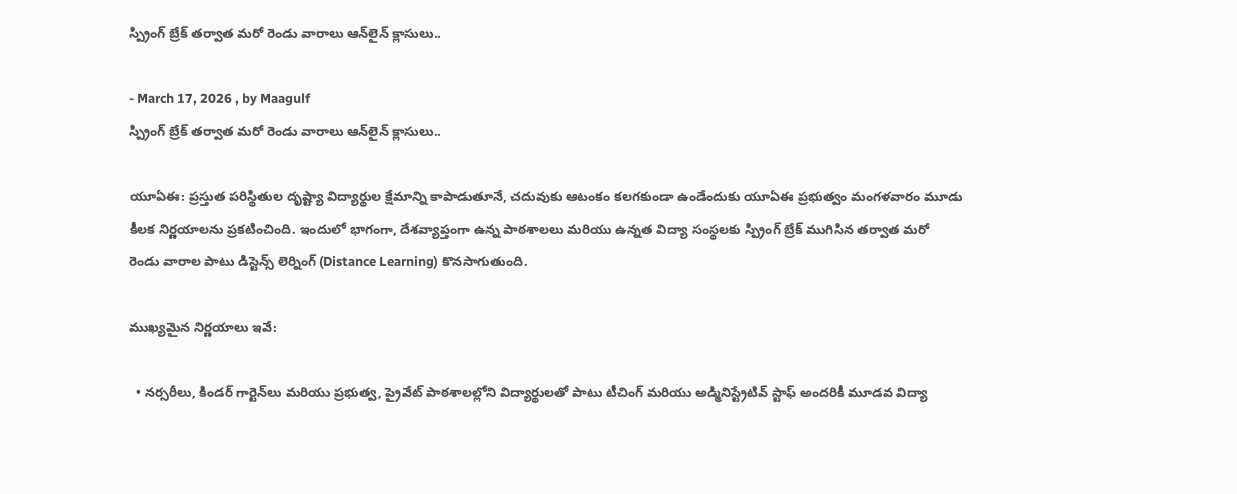స్ప్రింగ్ బ్రేక్ తర్వాత మరో రెండు వారాలు ఆన్‌లైన్ క్లాసులు..

- March 17, 2026 , by Maagulf
స్ప్రింగ్ బ్రేక్ తర్వాత మరో రెండు వారాలు ఆన్‌లైన్ క్లాసులు..

యూఏఈ: ప్రస్తుత పరిస్థితుల దృష్ట్యా విద్యార్థుల క్షేమాన్ని కాపాడుతూనే, చదువుకు ఆటంకం కలగకుండా ఉండేందుకు యూఏఈ ప్రభుత్వం మంగళవారం మూడు కీలక నిర్ణయాలను ప్రకటించింది. ఇందులో భాగంగా, దేశవ్యాప్తంగా ఉన్న పాఠశాలలు మరియు ఉన్నత విద్యా సంస్థలకు స్ప్రింగ్ బ్రేక్ ముగిసిన తర్వాత మరో రెండు వారాల పాటు డిస్టెన్స్ లెర్నింగ్ (Distance Learning) కొనసాగుతుంది.

ముఖ్యమైన నిర్ణయాలు ఇవే:

  • నర్సరీలు, కిండర్ గార్టెన్‌లు మరియు ప్రభుత్వ, ప్రైవేట్ పాఠశాలల్లోని విద్యార్థులతో పాటు టీచింగ్ మరియు అడ్మినిస్ట్రేటివ్ స్టాఫ్ అందరికీ మూడవ విద్యా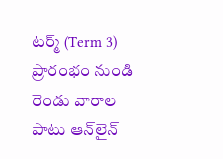టర్మ్ (Term 3) ప్రారంభం నుండి రెండు వారాల పాటు ఆన్‌లైన్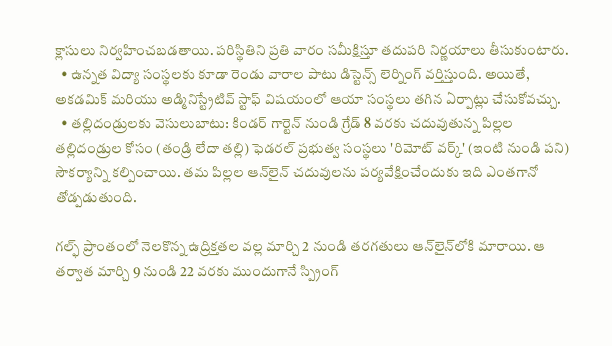క్లాసులు నిర్వహించబడతాయి. పరిస్థితిని ప్రతి వారం సమీక్షిస్తూ తదుపరి నిర్ణయాలు తీసుకుంటారు.
  • ఉన్నత విద్యా సంస్థలకు కూడా రెండు వారాల పాటు డిస్టెన్స్ లెర్నింగ్ వర్తిస్తుంది. అయితే, అకడమిక్ మరియు అడ్మినిస్ట్రేటివ్ స్టాఫ్ విషయంలో ఆయా సంస్థలు తగిన ఏర్పాట్లు చేసుకోవచ్చు.
  • తల్లిదండ్రులకు వెసులుబాటు: కిండర్ గార్టెన్ నుండి గ్రేడ్ 8 వరకు చదువుతున్న పిల్లల తల్లిదండ్రుల కోసం (తండ్రి లేదా తల్లి) ఫెడరల్ ప్రభుత్వ సంస్థలు 'రిమోట్ వర్క్' (ఇంటి నుండి పని) సౌకర్యాన్ని కల్పించాయి. తమ పిల్లల ఆన్‌లైన్ చదువులను పర్యవేక్షించేందుకు ఇది ఎంతగానో తోడ్పడుతుంది.

గల్ఫ్ ప్రాంతంలో నెలకొన్న ఉద్రిక్తతల వల్ల మార్చి 2 నుండి తరగతులు ఆన్‌లైన్‌లోకి మారాయి. ఆ తర్వాత మార్చి 9 నుండి 22 వరకు ముందుగానే స్ప్రింగ్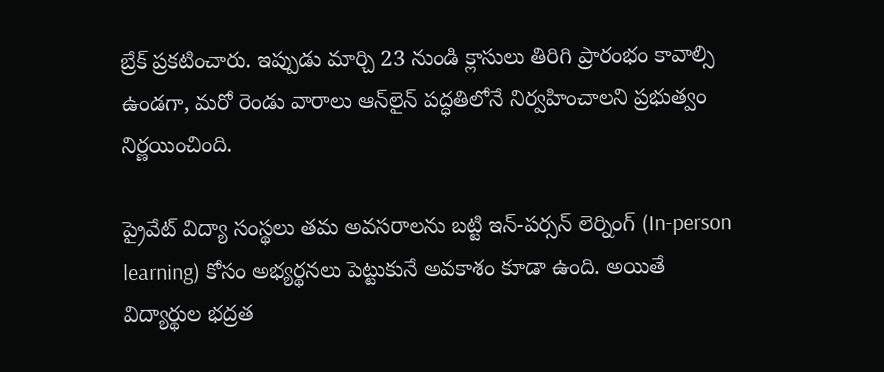బ్రేక్ ప్రకటించారు. ఇప్పుడు మార్చి 23 నుండి క్లాసులు తిరిగి ప్రారంభం కావాల్సి ఉండగా, మరో రెండు వారాలు ఆన్‌లైన్ పద్ధతిలోనే నిర్వహించాలని ప్రభుత్వం నిర్ణయించింది.

ప్రైవేట్ విద్యా సంస్థలు తమ అవసరాలను బట్టి ఇన్-పర్సన్ లెర్నింగ్ (In-person learning) కోసం అభ్యర్థనలు పెట్టుకునే అవకాశం కూడా ఉంది. అయితే విద్యార్థుల భద్రత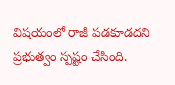విషయంలో రాజీ పడకూడదని ప్రభుత్వం స్పష్టం చేసింది.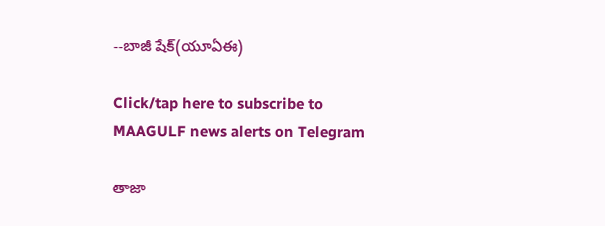--బాజీ షేక్(యూఏఈ)

Click/tap here to subscribe to MAAGULF news alerts on Telegram

తాజా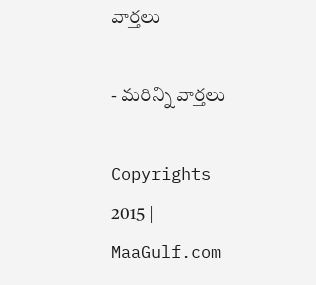వార్తలు

- మరిన్ని వార్తలు

Copyrights 2015 | MaaGulf.com